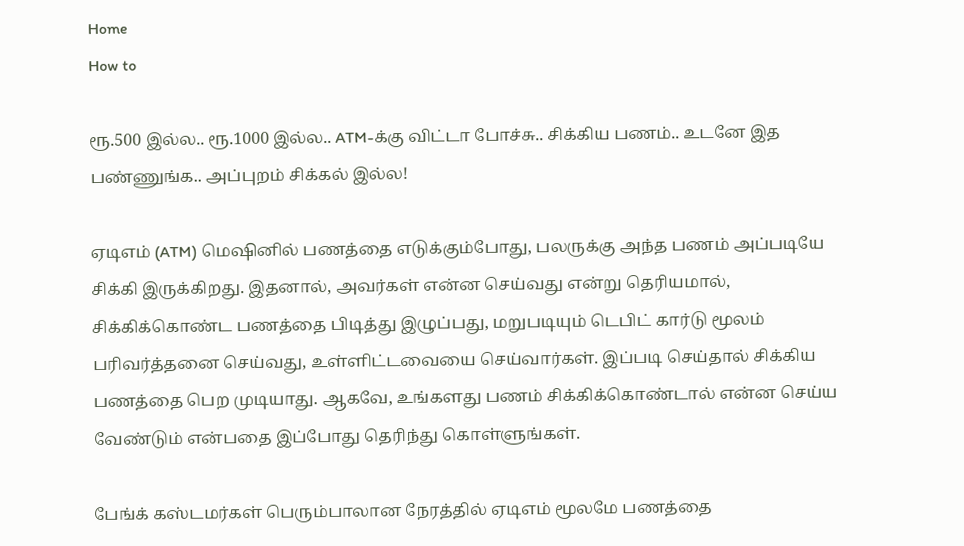Home
How to

ரூ.500 இல்ல.. ரூ.1000 இல்ல.. ATM-க்கு விட்டா போச்சு.. சிக்கிய பணம்.. உடனே இத பண்ணுங்க.. அப்புறம் சிக்கல் இல்ல!

ஏடிஎம் (ATM) மெஷினில் பணத்தை எடுக்கும்போது, பலருக்கு அந்த பணம் அப்படியே சிக்கி இருக்கிறது. இதனால், அவர்கள் என்ன செய்வது என்று தெரியமால், சிக்கிக்கொண்ட பணத்தை பிடித்து இழுப்பது, மறுபடியும் டெபிட் கார்டு மூலம் பரிவர்த்தனை செய்வது, உள்ளிட்டவையை செய்வார்கள். இப்படி செய்தால் சிக்கிய பணத்தை பெற முடியாது. ஆகவே, உங்களது பணம் சிக்கிக்கொண்டால் என்ன செய்ய வேண்டும் என்பதை இப்போது தெரிந்து கொள்ளுங்கள்.

பேங்க் கஸ்டமர்கள் பெரும்பாலான நேரத்தில் ஏடிஎம் மூலமே பணத்தை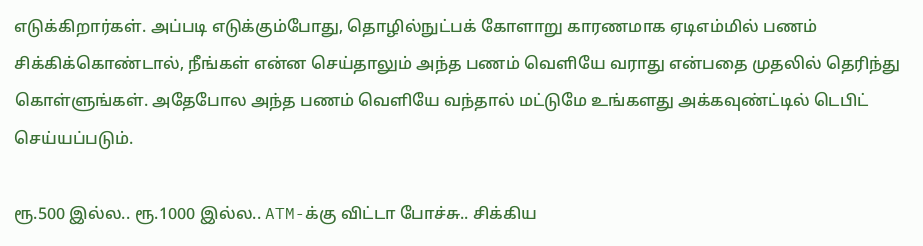எடுக்கிறார்கள். அப்படி எடுக்கும்போது, தொழில்நுட்பக் கோளாறு காரணமாக ஏடிஎம்மில் பணம் சிக்கிக்கொண்டால், நீங்கள் என்ன செய்தாலும் அந்த பணம் வெளியே வராது என்பதை முதலில் தெரிந்து கொள்ளுங்கள். அதேபோல அந்த பணம் வெளியே வந்தால் மட்டுமே உங்களது அக்கவுண்ட்டில் டெபிட் செய்யப்படும்.

ரூ.500 இல்ல.. ரூ.1000 இல்ல.. ATM-க்கு விட்டா போச்சு.. சிக்கிய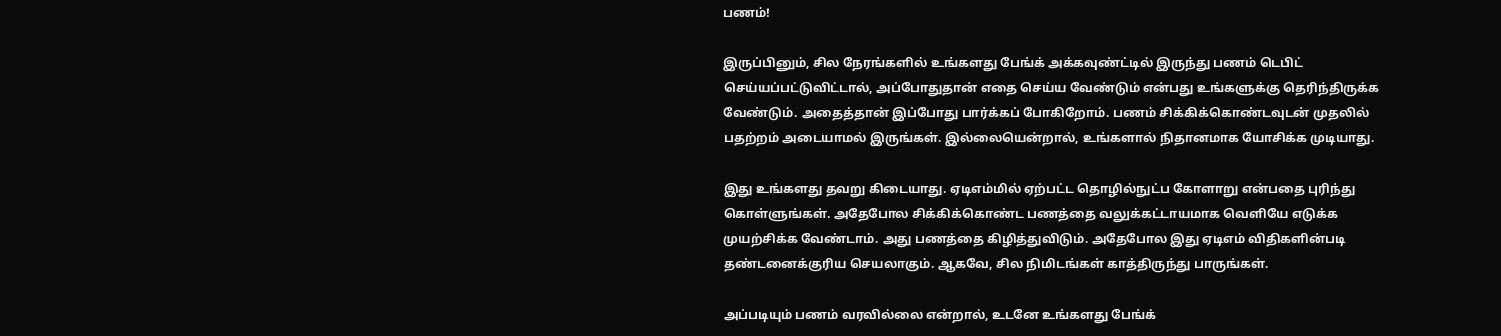பணம்!

இருப்பினும், சில நேரங்களில் உங்களது பேங்க் அக்கவுண்ட்டில் இருந்து பணம் டெபிட் செய்யப்பட்டுவிட்டால், அப்போதுதான் எதை செய்ய வேண்டும் என்பது உங்களுக்கு தெரிந்திருக்க வேண்டும். அதைத்தான் இப்போது பார்க்கப் போகிறோம். பணம் சிக்கிக்கொண்டவுடன் முதலில் பதற்றம் அடையாமல் இருங்கள். இல்லையென்றால், உங்களால் நிதானமாக யோசிக்க முடியாது.

இது உங்களது தவறு கிடையாது. ஏடிஎம்மில் ஏற்பட்ட தொழில்நுட்ப கோளாறு என்பதை புரிந்து கொள்ளுங்கள். அதேபோல சிக்கிக்கொண்ட பணத்தை வலுக்கட்டாயமாக வெளியே எடுக்க முயற்சிக்க வேண்டாம். அது பணத்தை கிழித்துவிடும். அதேபோல இது ஏடிஎம் விதிகளின்படி தண்டனைக்குரிய செயலாகும். ஆகவே, சில நிமிடங்கள் காத்திருந்து பாருங்கள்.

அப்படியும் பணம் வரவில்லை என்றால், உடனே உங்களது பேங்க்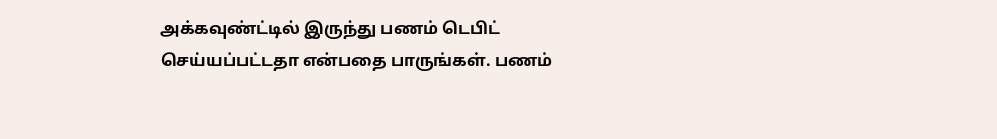அக்கவுண்ட்டில் இருந்து பணம் டெபிட் செய்யப்பட்டதா என்பதை பாருங்கள். பணம்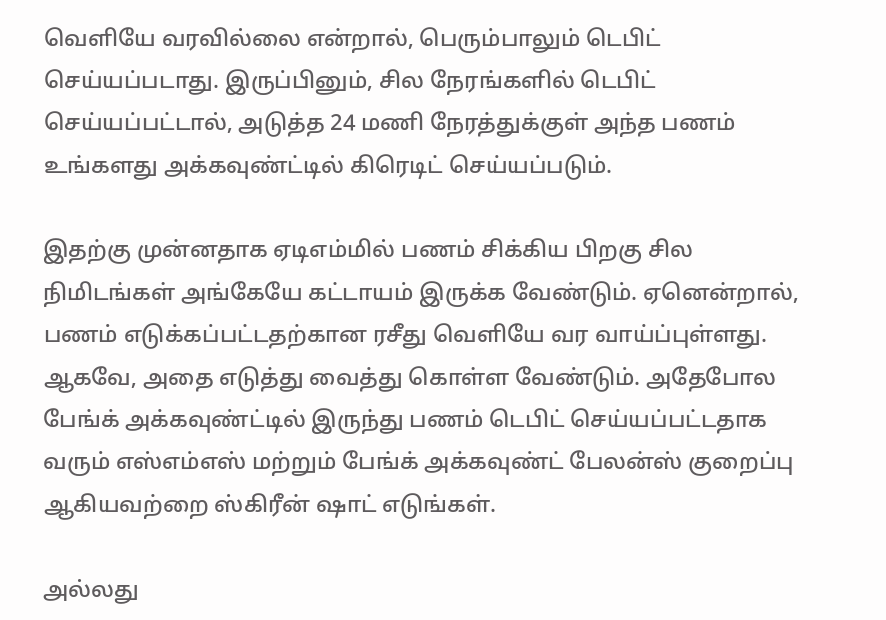வெளியே வரவில்லை என்றால், பெரும்பாலும் டெபிட் செய்யப்படாது. இருப்பினும், சில நேரங்களில் டெபிட் செய்யப்பட்டால், அடுத்த 24 மணி நேரத்துக்குள் அந்த பணம் உங்களது அக்கவுண்ட்டில் கிரெடிட் செய்யப்படும்.

இதற்கு முன்னதாக ஏடிஎம்மில் பணம் சிக்கிய பிறகு சில நிமிடங்கள் அங்கேயே கட்டாயம் இருக்க வேண்டும். ஏனென்றால், பணம் எடுக்கப்பட்டதற்கான ரசீது வெளியே வர வாய்ப்புள்ளது. ஆகவே, அதை எடுத்து வைத்து கொள்ள வேண்டும். அதேபோல பேங்க் அக்கவுண்ட்டில் இருந்து பணம் டெபிட் செய்யப்பட்டதாக வரும் எஸ்எம்எஸ் மற்றும் பேங்க் அக்கவுண்ட் பேலன்ஸ் குறைப்பு ஆகியவற்றை ஸ்கிரீன் ஷாட் எடுங்கள்.

அல்லது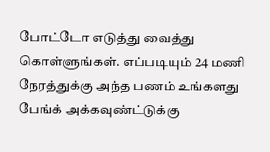போட்டோ எடுத்து வைத்து கொள்ளுங்கள். எப்படியும் 24 மணி நேரத்துக்கு அந்த பணம் உங்களது பேங்க் அக்கவுண்ட்டுக்கு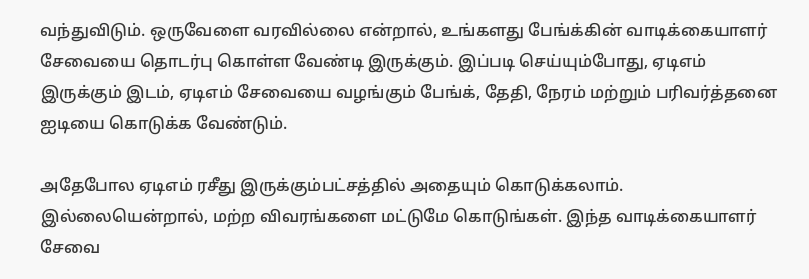வந்துவிடும். ஒருவேளை வரவில்லை என்றால், உங்களது பேங்க்கின் வாடிக்கையாளர் சேவையை தொடர்பு கொள்ள வேண்டி இருக்கும். இப்படி செய்யும்போது, ஏடிஎம் இருக்கும் இடம், ஏடிஎம் சேவையை வழங்கும் பேங்க், தேதி, நேரம் மற்றும் பரிவர்த்தனை ஐடியை கொடுக்க வேண்டும்.

அதேபோல ஏடிஎம் ரசீது இருக்கும்பட்சத்தில் அதையும் கொடுக்கலாம். இல்லையென்றால், மற்ற விவரங்களை மட்டுமே கொடுங்கள். இந்த வாடிக்கையாளர் சேவை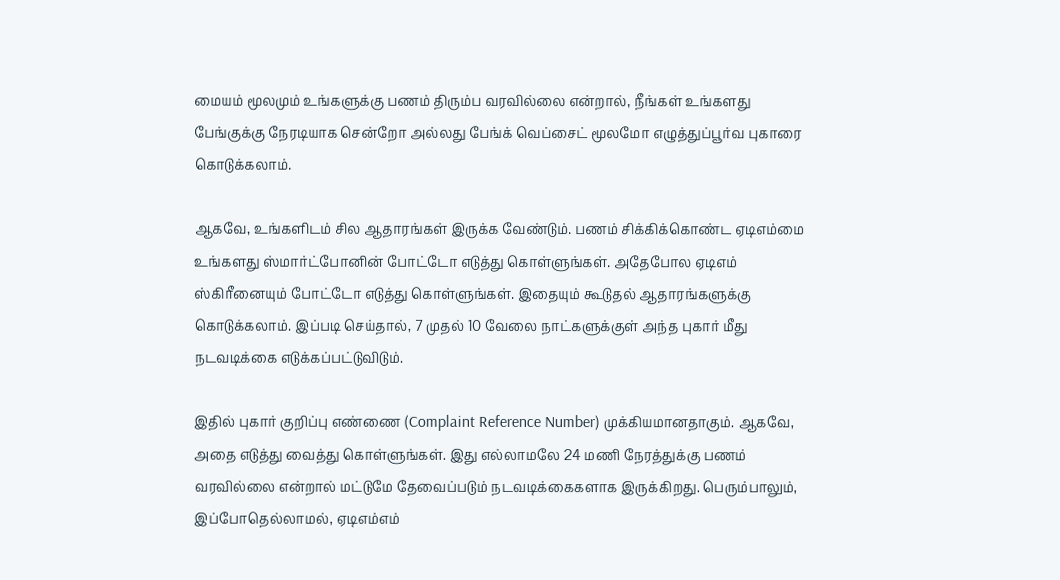மையம் மூலமும் உங்களுக்கு பணம் திரும்ப வரவில்லை என்றால், நீங்கள் உங்களது பேங்குக்கு நேரடியாக சென்றோ அல்லது பேங்க் வெப்சைட் மூலமோ எழுத்துப்பூர்வ புகாரை கொடுக்கலாம்.

ஆகவே, உங்களிடம் சில ஆதாரங்கள் இருக்க வேண்டும். பணம் சிக்கிக்கொண்ட ஏடிஎம்மை உங்களது ஸ்மார்ட்போனின் போட்டோ எடுத்து கொள்ளுங்கள். அதேபோல ஏடிஎம் ஸ்கிரீனையும் போட்டோ எடுத்து கொள்ளுங்கள். இதையும் கூடுதல் ஆதாரங்களுக்கு கொடுக்கலாம். இப்படி செய்தால், 7 முதல் 10 வேலை நாட்களுக்குள் அந்த புகார் மீது நடவடிக்கை எடுக்கப்பட்டுவிடும்.

இதில் புகார் குறிப்பு எண்ணை (Complaint Reference Number) முக்கியமானதாகும். ஆகவே, அதை எடுத்து வைத்து கொள்ளுங்கள். இது எல்லாமலே 24 மணி நேரத்துக்கு பணம் வரவில்லை என்றால் மட்டுமே தேவைப்படும் நடவடிக்கைகளாக இருக்கிறது. பெரும்பாலும், இப்போதெல்லாமல், ஏடிஎம்எம்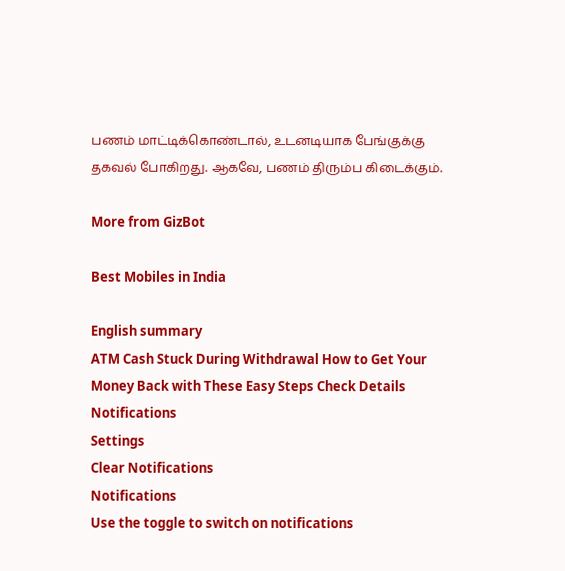பணம் மாட்டிக்கொண்டால், உடனடியாக பேங்குக்கு தகவல் போகிறது. ஆகவே, பணம் திரும்ப கிடைக்கும்.

More from GizBot

Best Mobiles in India

English summary
ATM Cash Stuck During Withdrawal How to Get Your Money Back with These Easy Steps Check Details
Notifications
Settings
Clear Notifications
Notifications
Use the toggle to switch on notifications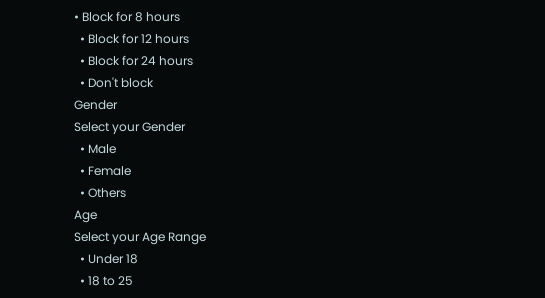• Block for 8 hours
  • Block for 12 hours
  • Block for 24 hours
  • Don't block
Gender
Select your Gender
  • Male
  • Female
  • Others
Age
Select your Age Range
  • Under 18
  • 18 to 25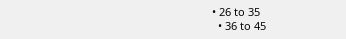• 26 to 35
  • 36 to 45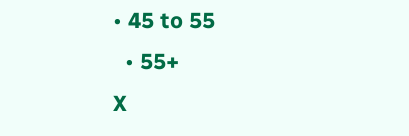• 45 to 55
  • 55+
X